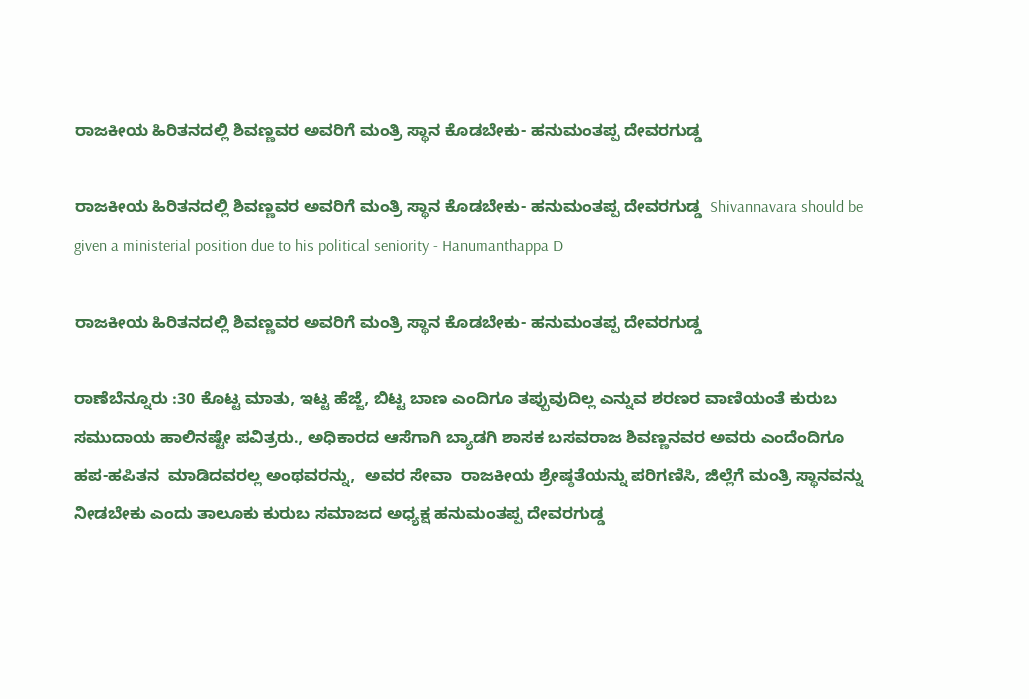ರಾಜಕೀಯ ಹಿರಿತನದಲ್ಲಿ ಶಿವಣ್ಣವರ ಅವರಿಗೆ ಮಂತ್ರಿ ಸ್ಥಾನ ಕೊಡಬೇಕು- ಹನುಮಂತಪ್ಪ ದೇವರಗುಡ್ಡ

ರಾಜಕೀಯ ಹಿರಿತನದಲ್ಲಿ ಶಿವಣ್ಣವರ ಅವರಿಗೆ ಮಂತ್ರಿ ಸ್ಥಾನ ಕೊಡಬೇಕು- ಹನುಮಂತಪ್ಪ ದೇವರಗುಡ್ಡ  Shivannavara should be given a ministerial position due to his political seniority - Hanumanthappa D

ರಾಜಕೀಯ ಹಿರಿತನದಲ್ಲಿ ಶಿವಣ್ಣವರ ಅವರಿಗೆ ಮಂತ್ರಿ ಸ್ಥಾನ ಕೊಡಬೇಕು- ಹನುಮಂತಪ್ಪ ದೇವರಗುಡ್ಡ

ರಾಣೆಬೆನ್ನೂರು :30 ಕೊಟ್ಟ ಮಾತು, ಇಟ್ಟ ಹೆಜ್ಜೆ, ಬಿಟ್ಟ ಬಾಣ ಎಂದಿಗೂ ತಪ್ಪುವುದಿಲ್ಲ ಎನ್ನುವ ಶರಣರ ವಾಣಿಯಂತೆ ಕುರುಬ ಸಮುದಾಯ ಹಾಲಿನಷ್ಟೇ ಪವಿತ್ರರು., ಅಧಿಕಾರದ ಆಸೆಗಾಗಿ ಬ್ಯಾಡಗಿ ಶಾಸಕ ಬಸವರಾಜ ಶಿವಣ್ಣನವರ ಅವರು ಎಂದೆಂದಿಗೂ ಹಪ-ಹಪಿತನ  ಮಾಡಿದವರಲ್ಲ ಅಂಥವರನ್ನು,  ಅವರ ಸೇವಾ  ರಾಜಕೀಯ ಶ್ರೇಷ್ಠತೆಯನ್ನು ಪರಿಗಣಿಸಿ, ಜಿಲ್ಲೆಗೆ ಮಂತ್ರಿ ಸ್ಥಾನವನ್ನು   ನೀಡಬೇಕು ಎಂದು ತಾಲೂಕು ಕುರುಬ ಸಮಾಜದ ಅಧ್ಯಕ್ಷ ಹನುಮಂತಪ್ಪ ದೇವರಗುಡ್ಡ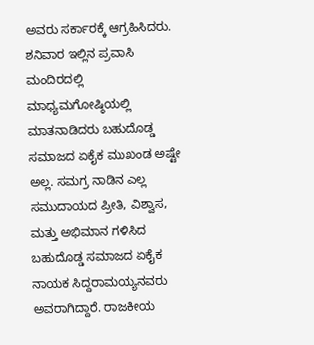ಅವರು ಸರ್ಕಾರಕ್ಕೆ ಆಗ್ರಹಿಸಿದರು. ಶನಿವಾರ ಇಲ್ಲಿನ ಪ್ರವಾಸಿ ಮಂದಿರದಲ್ಲಿ ಮಾಧ್ಯಮಗೋಷ್ಠಿಯಲ್ಲಿ ಮಾತನಾಡಿದರು ಬಹುದೊಡ್ಡ ಸಮಾಜದ ಏಕೈಕ ಮುಖಂಡ ಅಷ್ಟೇ ಅಲ್ಲ. ಸಮಗ್ರ ನಾಡಿನ ಎಲ್ಲ ಸಮುದಾಯದ ಪ್ರೀತಿ, ವಿಶ್ವಾಸ, ಮತ್ತು ಅಭಿಮಾನ ಗಳಿಸಿದ  ಬಹುದೊಡ್ಡ ಸಮಾಜದ ಏಕೈಕ ನಾಯಕ ಸಿದ್ದರಾಮಯ್ಯನವರು ಅವರಾಗಿದ್ದಾರೆ. ರಾಜಕೀಯ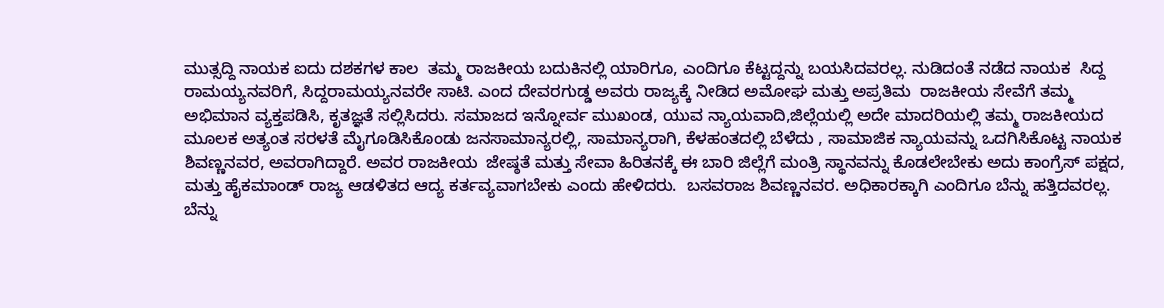ಮುತ್ಸದ್ದಿ ನಾಯಕ ಐದು ದಶಕಗಳ ಕಾಲ  ತಮ್ಮ ರಾಜಕೀಯ ಬದುಕಿನಲ್ಲಿ ಯಾರಿಗೂ, ಎಂದಿಗೂ ಕೆಟ್ಟದ್ದನ್ನು ಬಯಸಿದವರಲ್ಲ. ನುಡಿದಂತೆ ನಡೆದ ನಾಯಕ  ಸಿದ್ದ ರಾಮಯ್ಯನವರಿಗೆ, ಸಿದ್ದರಾಮಯ್ಯನವರೇ ಸಾಟಿ. ಎಂದ ದೇವರಗುಡ್ಡ ಅವರು ರಾಜ್ಯಕ್ಕೆ ನೀಡಿದ ಅಮೋಘ ಮತ್ತು ಅಪ್ರತಿಮ  ರಾಜಕೀಯ ಸೇವೆಗೆ ತಮ್ಮ ಅಭಿಮಾನ ವ್ಯಕ್ತಪಡಿಸಿ, ಕೃತಜ್ಞತೆ ಸಲ್ಲಿಸಿದರು. ಸಮಾಜದ ಇನ್ನೋರ್ವ ಮುಖಂಡ, ಯುವ ನ್ಯಾಯವಾದಿ,ಜಿಲ್ಲೆಯಲ್ಲಿ ಅದೇ ಮಾದರಿಯಲ್ಲಿ ತಮ್ಮ ರಾಜಕೀಯದ ಮೂಲಕ ಅತ್ಯಂತ ಸರಳತೆ ಮೈಗೂಡಿಸಿಕೊಂಡು ಜನಸಾಮಾನ್ಯರಲ್ಲಿ, ಸಾಮಾನ್ಯರಾಗಿ, ಕೆಳಹಂತದಲ್ಲಿ ಬೆಳೆದು , ಸಾಮಾಜಿಕ ನ್ಯಾಯವನ್ನು ಒದಗಿಸಿಕೊಟ್ಟ ನಾಯಕ ಶಿವಣ್ಣನವರ, ಅವರಾಗಿದ್ದಾರೆ. ಅವರ ರಾಜಕೀಯ  ಜೇಷ್ಠತೆ ಮತ್ತು ಸೇವಾ ಹಿರಿತನಕ್ಕೆ ಈ ಬಾರಿ ಜಿಲ್ಲೆಗೆ ಮಂತ್ರಿ ಸ್ಥಾನವನ್ನು ಕೊಡಲೇಬೇಕು ಅದು ಕಾಂಗ್ರೆಸ್ ಪಕ್ಷದ, ಮತ್ತು ಹೈಕಮಾಂಡ್ ರಾಜ್ಯ ಆಡಳಿತದ ಆದ್ಯ ಕರ್ತವ್ಯವಾಗಬೇಕು ಎಂದು ಹೇಳಿದರು.  ಬಸವರಾಜ ಶಿವಣ್ಣನವರ. ಅಧಿಕಾರಕ್ಕಾಗಿ ಎಂದಿಗೂ ಬೆನ್ನು ಹತ್ತಿದವರಲ್ಲ. ಬೆನ್ನು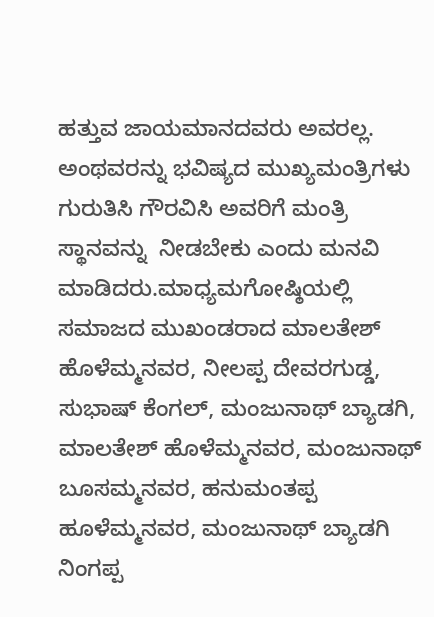ಹತ್ತುವ ಜಾಯಮಾನದವರು ಅವರಲ್ಲ. ಅಂಥವರನ್ನು ಭವಿಷ್ಯದ ಮುಖ್ಯಮಂತ್ರಿಗಳು ಗುರುತಿಸಿ ಗೌರವಿಸಿ ಅವರಿಗೆ ಮಂತ್ರಿ ಸ್ಥಾನವನ್ನು  ನೀಡಬೇಕು ಎಂದು ಮನವಿ ಮಾಡಿದರು.ಮಾಧ್ಯಮಗೋಷ್ಠಿಯಲ್ಲಿ ಸಮಾಜದ ಮುಖಂಡರಾದ ಮಾಲತೇಶ್ ಹೊಳೆಮ್ಮನವರ, ನೀಲಪ್ಪ ದೇವರಗುಡ್ಡ, ಸುಭಾಷ್ ಕೆಂಗಲ್, ಮಂಜುನಾಥ್ ಬ್ಯಾಡಗಿ, ಮಾಲತೇಶ್ ಹೊಳೆಮ್ಮನವರ, ಮಂಜುನಾಥ್ ಬೂಸಮ್ಮನವರ, ಹನುಮಂತಪ್ಪ  ಹೂಳೆಮ್ಮನವರ, ಮಂಜುನಾಥ್ ಬ್ಯಾಡಗಿ ನಿಂಗಪ್ಪ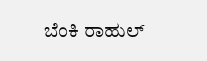ಬೆಂಕಿ ರಾಹುಲ್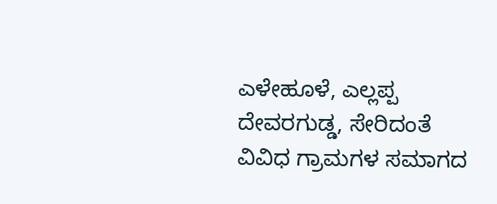ಎಳೇಹೂಳೆ, ಎಲ್ಲಪ್ಪ ದೇವರಗುಡ್ಡ, ಸೇರಿದಂತೆ ವಿವಿಧ ಗ್ರಾಮಗಳ ಸಮಾಗದ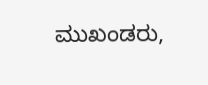ಮುಖಂಡರು,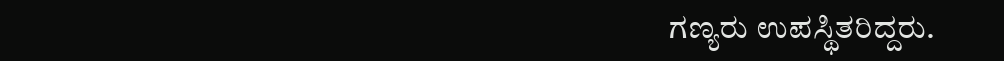ಗಣ್ಯರು ಉಪಸ್ಥಿತರಿದ್ದರು.